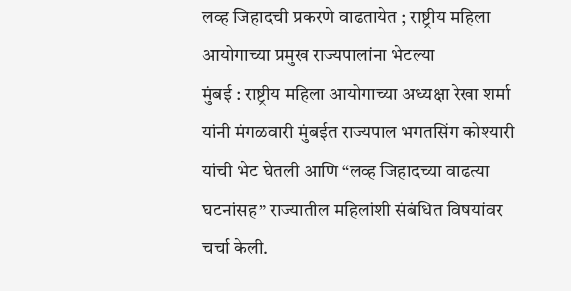लव्ह जिहादची प्रकरणे वाढतायेत ; राष्ट्रीय महिला आयोगाच्या प्रमुख राज्यपालांना भेटल्या
मुंबई : राष्ट्रीय महिला आयोगाच्या अध्यक्षा रेखा शर्मा यांनी मंगळवारी मुंबईत राज्यपाल भगतसिंग कोश्यारी यांची भेट घेतली आणि “लव्ह जिहादच्या वाढत्या घटनांसह” राज्यातील महिलांशी संबंधित विषयांवर चर्चा केली.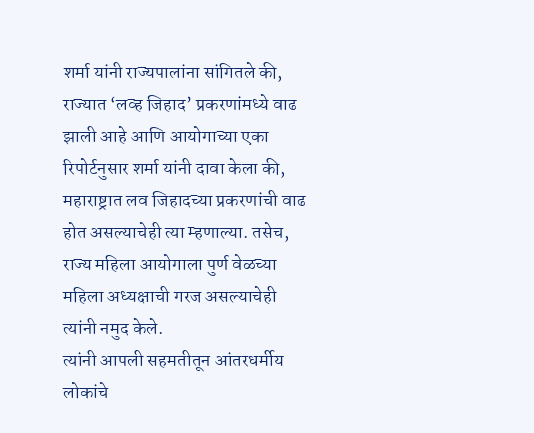शर्मा यांनी राज्यपालांना सांगितले की, राज्यात ‘लव्ह जिहाद’ प्रकरणांमध्ये वाढ झाली आहे आणि आयोगाच्या एका रिपोर्टनुसार शर्मा यांनी दावा केला की, महाराष्ट्रात लव जिहादच्या प्रकरणांची वाढ होत असल्याचेही त्या म्हणाल्या. तसेच, राज्य महिला आयोगाला पुर्ण वेळच्या महिला अध्यक्षाची गरज असल्याचेही त्यांनी नमुद केले.
त्यांनी आपली सहमतीतून आंतरधर्मीय लोकांचे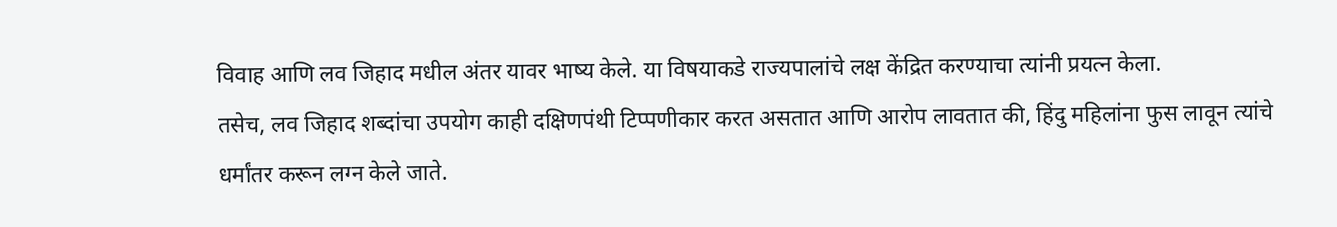विवाह आणि लव जिहाद मधील अंतर यावर भाष्य केले. या विषयाकडे राज्यपालांचे लक्ष केंद्रित करण्याचा त्यांनी प्रयत्न केला.
तसेच, लव जिहाद शब्दांचा उपयोग काही दक्षिणपंथी टिप्पणीकार करत असतात आणि आरोप लावतात की, हिंदु महिलांना फुस लावून त्यांचे धर्मांतर करून लग्न केले जाते.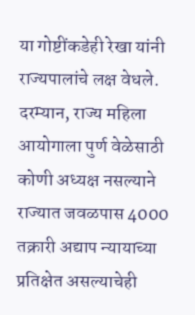या गोष्टींकडेही रेखा यांनी राज्यपालांचे लक्ष वेधले.
दरम्यान, राज्य महिला आयोगाला पुर्ण वेळेसाठी कोणी अध्यक्ष नसल्याने राज्यात जवळपास 4000 तक्रारी अद्याप न्यायाच्या प्रतिक्षेत असल्याचेही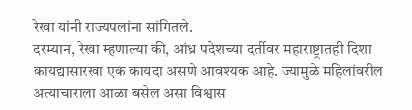रेखा यांनी राज्यपलांना सांगितले.
दरम्यान, रेखा म्हणाल्या की, आंध्र पदेशच्या दर्तीवर महाराष्ट्रातही दिशा कायद्यासारखा एक कायदा असणे आवश्यक आहे. ज्यामुळे महिलांवरील अत्याचाराला आळा बसेल असा विश्वास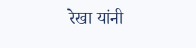रेखा यांनी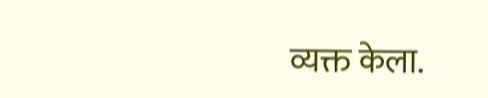व्यक्त केला.